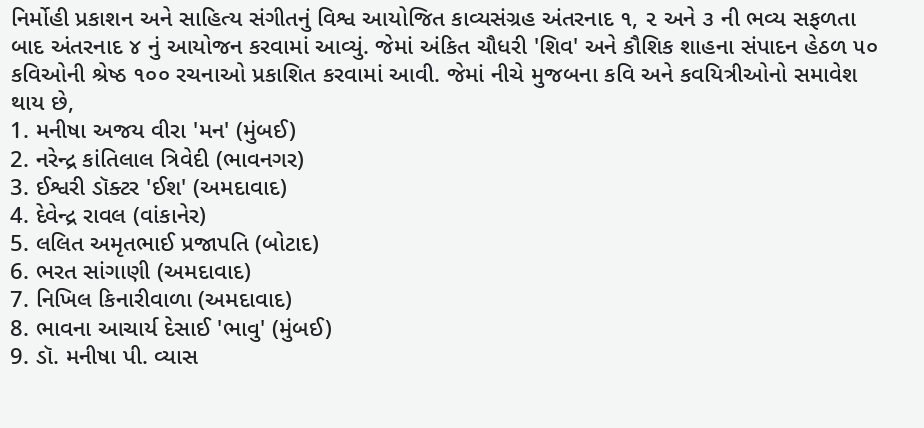નિર્મોહી પ્રકાશન અને સાહિત્ય સંગીતનું વિશ્વ આયોજિત કાવ્યસંગ્રહ અંતરનાદ ૧, ૨ અને ૩ ની ભવ્ય સફળતા બાદ અંતરનાદ ૪ નું આયોજન કરવામાં આવ્યું. જેમાં અંકિત ચૌધરી 'શિવ' અને કૌશિક શાહના સંપાદન હેઠળ ૫૦ કવિઓની શ્રેષ્ઠ ૧૦૦ રચનાઓ પ્રકાશિત કરવામાં આવી. જેમાં નીચે મુજબના કવિ અને કવયિત્રીઓનો સમાવેશ થાય છે,
1. મનીષા અજય વીરા 'મન' (મુંબઈ)
2. નરેન્દ્ર કાંતિલાલ ત્રિવેદી (ભાવનગર)
3. ઈશ્વરી ડૉક્ટર 'ઈશ' (અમદાવાદ)
4. દેવેન્દ્ર રાવલ (વાંકાનેર)
5. લલિત અમૃતભાઈ પ્રજાપતિ (બોટાદ)
6. ભરત સાંગાણી (અમદાવાદ)
7. નિખિલ કિનારીવાળા (અમદાવાદ)
8. ભાવના આચાર્ય દેસાઈ 'ભાવુ' (મુંબઈ)
9. ડૉ. મનીષા પી. વ્યાસ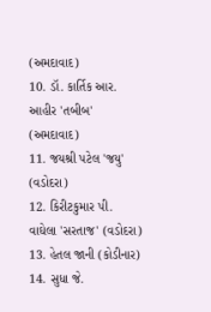(અમદાવાદ)
10. ડૉ. કાર્તિક આર. આહીર 'તબીબ' (અમદાવાદ)
11. જયશ્રી પટેલ 'જયુ' (વડોદરા)
12. કિરીટકુમાર પી. વાઘેલા 'સરતાજ' (વડોદરા)
13. હેતલ જાની (કોડીનાર)
14. સુધા જે.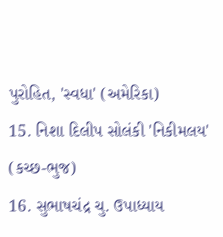પુરોહિત, 'સ્વધા' (અમેરિકા)
15. નિશા દિલીપ સોલંકી 'નિકીમલય' (કચ્છ-ભુજ)
16. સુભાષચંદ્ર ચુ. ઉપાધ્યાય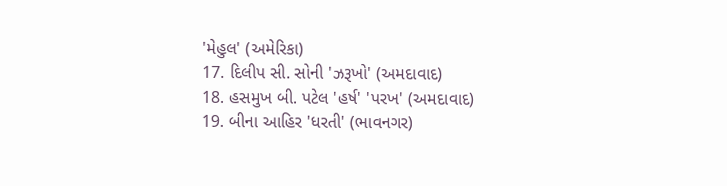'મેહુલ' (અમેરિકા)
17. દિલીપ સી. સોની 'ઝરૂખો' (અમદાવાદ)
18. હસમુખ બી. પટેલ 'હર્ષ' 'પરખ' (અમદાવાદ)
19. બીના આહિર 'ધરતી' (ભાવનગર)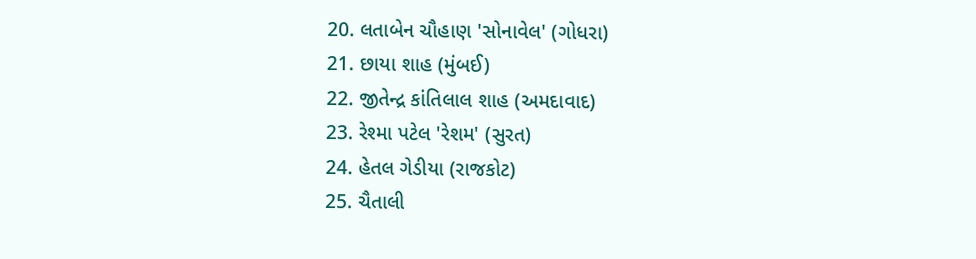20. લતાબેન ચૌહાણ 'સોનાવેલ' (ગોધરા)
21. છાયા શાહ (મુંબઈ)
22. જીતેન્દ્ર કાંતિલાલ શાહ (અમદાવાદ)
23. રેશ્મા પટેલ 'રેશમ' (સુરત)
24. હેતલ ગેડીયા (રાજકોટ)
25. ચૈતાલી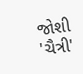જોશી 'ચૈત્રી'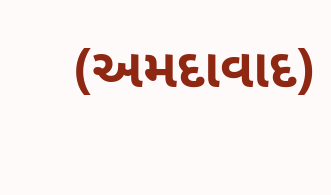(અમદાવાદ)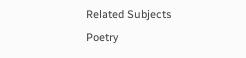Related Subjects
Poetry